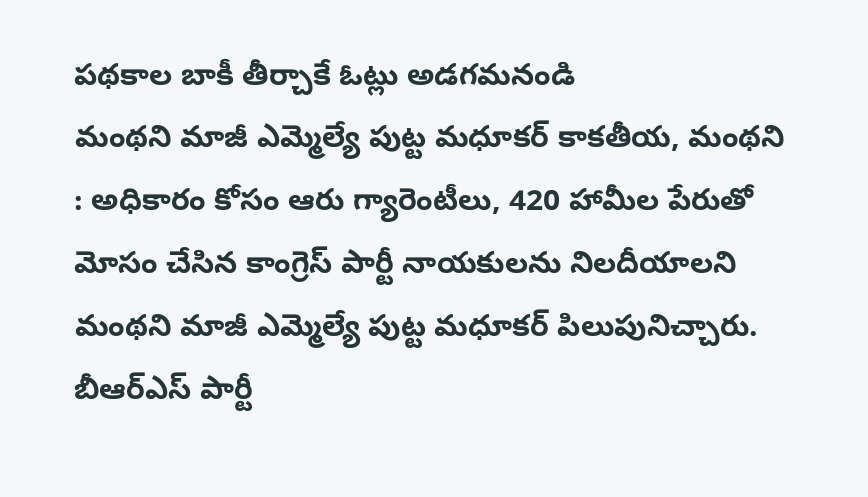పథకాల బాకీ తీర్చాకే ఓట్లు అడగమనండి
మంథని మాజీ ఎమ్మెల్యే పుట్ట మధూకర్ కాకతీయ, మంథని : అధికారం కోసం ఆరు గ్యారెంటీలు, 420 హామీల పేరుతో మోసం చేసిన కాంగ్రెస్ పార్టీ నాయకులను నిలదీయాలని మంథని మాజీ ఎమ్మెల్యే పుట్ట మధూకర్ పిలుపునిచ్చారు. బీఆర్ఎస్ పార్టీ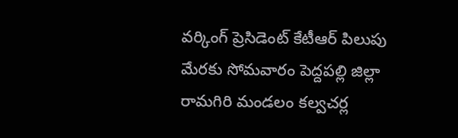వర్కింగ్ ప్రెసిడెంట్ కేటీఆర్ పిలుపు మేరకు సోమవారం పెద్దపల్లి జిల్లా రామగిరి మండలం కల్వచర్ల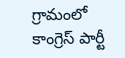గ్రామంలో కాంగ్రెస్ పార్టీ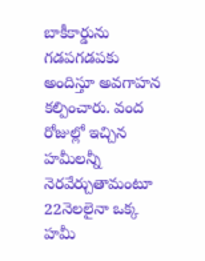బాకీకార్డును గడపగడపకు అందిస్తూ అవగాహన కల్పించారు. వంద రోజుల్లో ఇచ్చిన హమీలన్నీ నెరవేర్చుతామంటూ 22నెలలైనా ఒక్క హమీ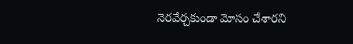నెరవేర్చకుండా మోసం చేశారని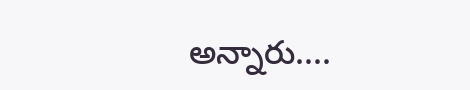అన్నారు....